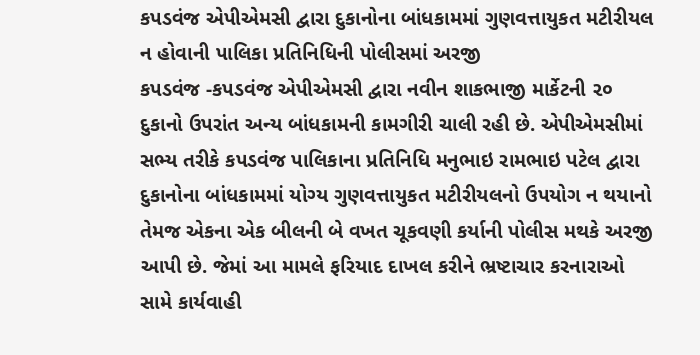કપડવંજ એપીએમસી દ્વારા દુકાનોના બાંધકામમાં ગુણવત્તાયુકત મટીરીયલ ન હોવાની પાલિકા પ્રતિનિધિની પોલીસમાં અરજી
કપડવંજ -કપડવંજ એપીએમસી દ્વારા નવીન શાકભાજી માર્કેટની ૨૦ દુકાનો ઉપરાંત અન્ય બાંધકામની કામગીરી ચાલી રહી છે. એપીએમસીમાં સભ્ય તરીકે કપડવંજ પાલિકાના પ્રતિનિધિ મનુભાઇ રામભાઇ પટેલ દ્વારા દુકાનોના બાંધકામમાં યોગ્ય ગુણવત્તાયુકત મટીરીયલનો ઉપયોગ ન થયાનો તેમજ એકના એક બીલની બે વખત ચૂકવણી કર્યાની પોલીસ મથકે અરજી આપી છે. જેમાં આ મામલે ફરિયાદ દાખલ કરીને ભ્રષ્ટાચાર કરનારાઓ સામે કાર્યવાહી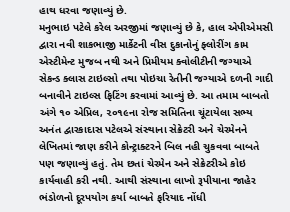હાથ ધરવા જણાવ્યું છે.
મનુભાઇ પટેલે કરેલ અરજીમાં જણાવ્યું છે કે, હાલ એપીએમસી દ્વારા નવી શાકભાજી માર્કેટની વીસ દુકાનોનું ફ્લોરીંગ કામ એસ્ટીમેન્ટ મુજબ નથી અને પ્રિમીયમ ક્વોલીટીની જગ્યાએ સેકન્ડ ક્લાસ ટાઇલ્સો તથા પોઇચા રેતીની જગ્યાએ દળની ગાદી બનાવીને ટાઇલ્સ ફિટિંગ કરવામાં આવ્યું છે. આ તમામ બાબતો અંગે ૧૦ એપ્રિલ, ૨૦૧૯ના રોજ સમિતિના ચૂંટાયેલા સભ્ય અનંત દ્વારકાદાસ પટેલએ સંસ્થાના સેક્રેટરી અને ચેરમેનને લેખિતમાં જાણ કરીને કોન્ટ્રાક્ટરને બિલ નહી ચુકવવા બાબતે પણ જણાવ્યું હતું. તેમ છતાં ચેરમેન અને સેક્રેટરીએ કોઇ કાર્યવાહી કરી નથી. આથી સંસ્થાના લાખો રૂપીયાના જાહેર ભંડોળનો દૂરપયોગ કર્યા બાબતે ફરિયાદ નોંધી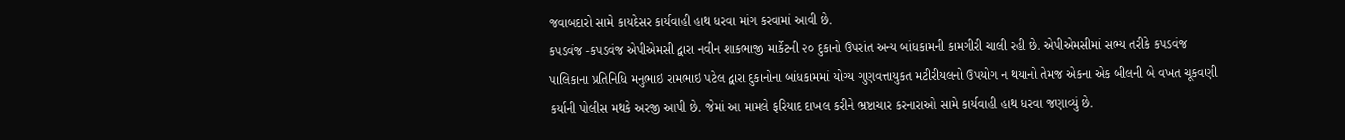જવાબદારો સામે કાયદેસર કાર્યવાહી હાથ ધરવા માંગ કરવામાં આવી છે.
કપડવંજ -કપડવંજ એપીએમસી દ્વારા નવીન શાકભાજી માર્કેટની ૨૦ દુકાનો ઉપરાંત અન્ય બાંધકામની કામગીરી ચાલી રહી છે. એપીએમસીમાં સભ્ય તરીકે કપડવંજ પાલિકાના પ્રતિનિધિ મનુભાઇ રામભાઇ પટેલ દ્વારા દુકાનોના બાંધકામમાં યોગ્ય ગુણવત્તાયુકત મટીરીયલનો ઉપયોગ ન થયાનો તેમજ એકના એક બીલની બે વખત ચૂકવણી કર્યાની પોલીસ મથકે અરજી આપી છે. જેમાં આ મામલે ફરિયાદ દાખલ કરીને ભ્રષ્ટાચાર કરનારાઓ સામે કાર્યવાહી હાથ ધરવા જણાવ્યું છે.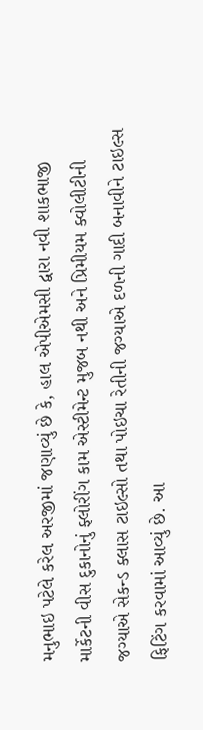મનુભાઇ પટેલે કરેલ અરજીમાં જણાવ્યું છે કે, હાલ એપીએમસી દ્વારા નવી શાકભાજી માર્કેટની વીસ દુકાનોનું ફ્લોરીંગ કામ એસ્ટીમેન્ટ મુજબ નથી અને પ્રિમીયમ ક્વોલીટીની જગ્યાએ સેકન્ડ ક્લાસ ટાઇલ્સો તથા પોઇચા રેતીની જગ્યાએ દળની ગાદી બનાવીને ટાઇલ્સ ફિટિંગ કરવામાં આવ્યું છે. આ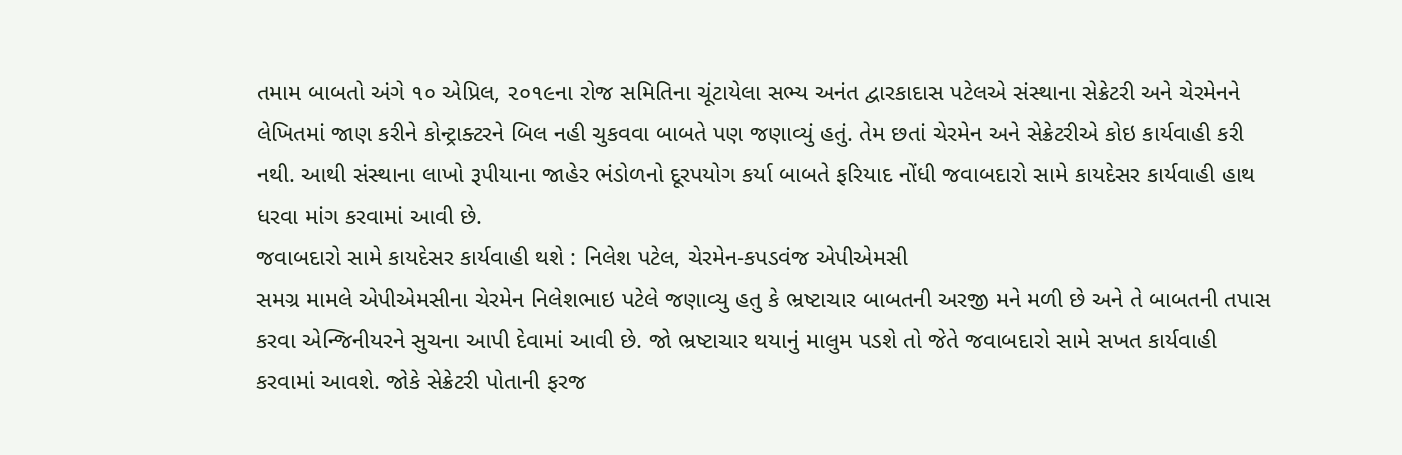તમામ બાબતો અંગે ૧૦ એપ્રિલ, ૨૦૧૯ના રોજ સમિતિના ચૂંટાયેલા સભ્ય અનંત દ્વારકાદાસ પટેલએ સંસ્થાના સેક્રેટરી અને ચેરમેનને લેખિતમાં જાણ કરીને કોન્ટ્રાક્ટરને બિલ નહી ચુકવવા બાબતે પણ જણાવ્યું હતું. તેમ છતાં ચેરમેન અને સેક્રેટરીએ કોઇ કાર્યવાહી કરી નથી. આથી સંસ્થાના લાખો રૂપીયાના જાહેર ભંડોળનો દૂરપયોગ કર્યા બાબતે ફરિયાદ નોંધી જવાબદારો સામે કાયદેસર કાર્યવાહી હાથ ધરવા માંગ કરવામાં આવી છે.
જવાબદારો સામે કાયદેસર કાર્યવાહી થશે : નિલેશ પટેલ, ચેરમેન-કપડવંજ એપીએમસી
સમગ્ર મામલે એપીએમસીના ચેરમેન નિલેશભાઇ પટેલે જણાવ્યુ હતુ કે ભ્રષ્ટાચાર બાબતની અરજી મને મળી છે અને તે બાબતની તપાસ કરવા એન્જિનીયરને સુચના આપી દેવામાં આવી છે. જો ભ્રષ્ટાચાર થયાનું માલુમ પડશે તો જેતે જવાબદારો સામે સખત કાર્યવાહી કરવામાં આવશે. જોકે સેક્રેટરી પોતાની ફરજ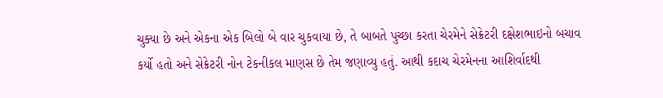ચુક્યા છે અને એકના એક બિલો બે વાર ચુકવાયા છે, તે બાબતે પુચ્છા કરતા ચેરમેને સેક્રેટરી દક્ષેશભાઇનો બચાવ કર્યો હતો અને સેક્રેટરી નોન ટેકનીકલ માણસ છે તેમ જણાવ્યુ હતું. આથી કદાચ ચેરમેનના આશિર્વાદથી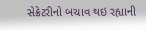સેક્રેટરીનો બચાવ થઇ રહ્યાની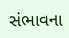સંભાવના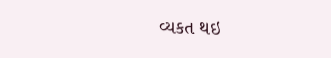વ્યકત થઇ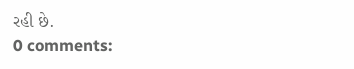રહી છે.
0 comments: